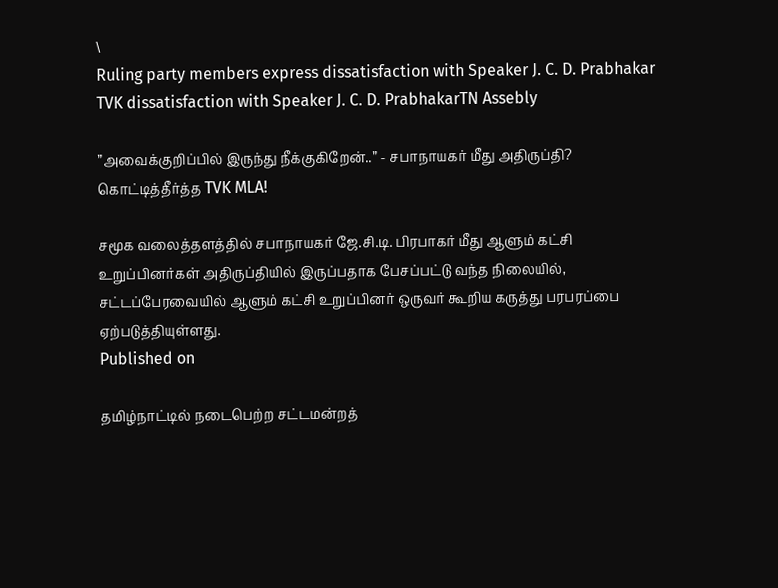\
Ruling party members express dissatisfaction with Speaker J. C. D. Prabhakar
TVK dissatisfaction with Speaker J. C. D. PrabhakarTN Assebly

”அவைக்குறிப்பில் இருந்து நீக்குகிறேன்..” - சபாநாயகர் மீது அதிருப்தி? கொட்டித்தீர்த்த TVK MLA!

சமூக வலைத்தளத்தில் சபாநாயகர் ஜே.சி.டி. பிரபாகர் மீது ஆளும் கட்சி உறுப்பினர்கள் அதிருப்தியில் இருப்பதாக பேசப்பட்டு வந்த நிலையில், சட்டப்பேரவையில் ஆளும் கட்சி உறுப்பினர் ஒருவர் கூறிய கருத்து பரபரப்பை ஏற்படுத்தியுள்ளது.
Published on

தமிழ்நாட்டில் நடைபெற்ற சட்டமன்றத்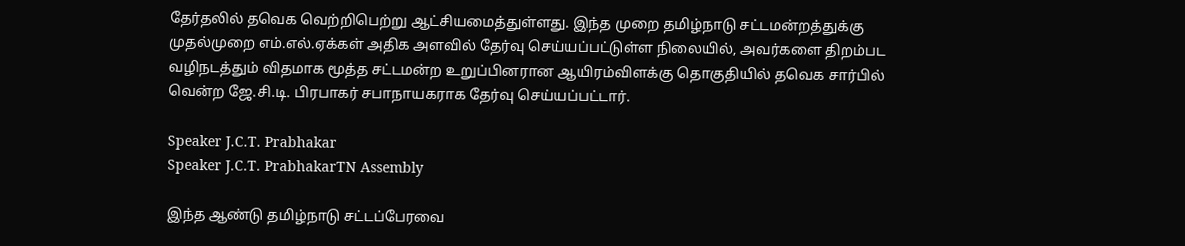தேர்தலில் தவெக வெற்றிபெற்று ஆட்சியமைத்துள்ளது. இந்த முறை தமிழ்நாடு சட்டமன்றத்துக்கு முதல்முறை எம்.எல்.ஏக்கள் அதிக அளவில் தேர்வு செய்யப்பட்டுள்ள நிலையில், அவர்களை திறம்பட வழிநடத்தும் விதமாக மூத்த சட்டமன்ற உறுப்பினரான ஆயிரம்விளக்கு தொகுதியில் தவெக சார்பில் வென்ற ஜே.சி.டி. பிரபாகர் சபாநாயகராக தேர்வு செய்யப்பட்டார்.

Speaker J.C.T. Prabhakar
Speaker J.C.T. PrabhakarTN Assembly

இந்த ஆண்டு தமிழ்நாடு சட்டப்பேரவை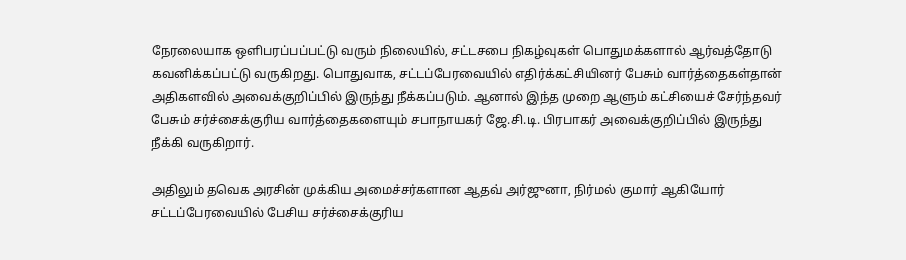நேரலையாக ஒளிபரப்பப்பட்டு வரும் நிலையில், சட்டசபை நிகழ்வுகள் பொதுமக்களால் ஆர்வத்தோடு கவனிக்கப்பட்டு வருகிறது. பொதுவாக, சட்டப்பேரவையில் எதிர்க்கட்சியினர் பேசும் வார்த்தைகள்தான் அதிகளவில் அவைக்குறிப்பில் இருந்து நீக்கப்படும். ஆனால் இந்த முறை ஆளும் கட்சியைச் சேர்ந்தவர் பேசும் சர்ச்சைக்குரிய வார்த்தைகளையும் சபாநாயகர் ஜே.சி.டி. பிரபாகர் அவைக்குறிப்பில் இருந்து நீக்கி வருகிறார்.

அதிலும் தவெக அரசின் முக்கிய அமைச்சர்களான ஆதவ் அர்ஜுனா, நிர்மல் குமார் ஆகியோர் சட்டப்பேரவையில் பேசிய சர்ச்சைக்குரிய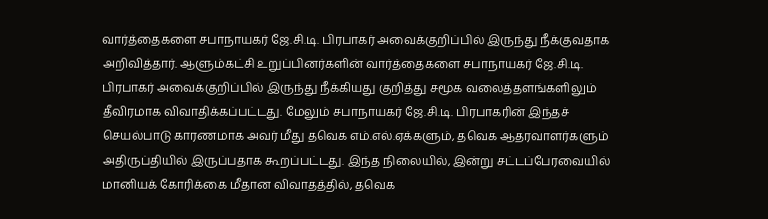வார்த்தைகளை சபாநாயகர் ஜே.சி.டி. பிரபாகர் அவைக்குறிப்பில் இருந்து நீக்குவதாக அறிவித்தார். ஆளும்கட்சி உறுப்பினர்களின் வார்த்தைகளை சபாநாயகர் ஜே.சி.டி. பிரபாகர் அவைக்குறிப்பில் இருந்து நீக்கியது குறித்து சமூக வலைத்தளங்களிலும் தீவிரமாக விவாதிக்கப்பட்டது. மேலும் சபாநாயகர் ஜே.சி.டி. பிரபாகரின் இந்தச் செயல்பாடு காரணமாக அவர் மீது தவெக எம்.எல்.ஏக்களும், தவெக ஆதரவாளர்களும் அதிருப்தியில் இருப்பதாக கூறப்பட்டது. இந்த நிலையில், இன்று சட்டப்பேரவையில் மானியக் கோரிக்கை மீதான விவாதத்தில், தவெக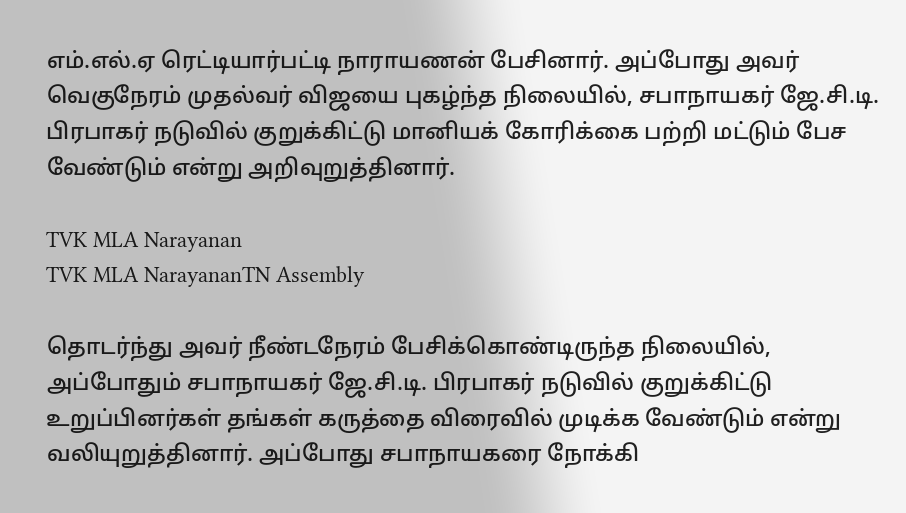எம்.எல்.ஏ ரெட்டியார்பட்டி நாராயணன் பேசினார். அப்போது அவர் வெகுநேரம் முதல்வர் விஜயை புகழ்ந்த நிலையில், சபாநாயகர் ஜே.சி.டி. பிரபாகர் நடுவில் குறுக்கிட்டு மானியக் கோரிக்கை பற்றி மட்டும் பேச வேண்டும் என்று அறிவுறுத்தினார்.

TVK MLA Narayanan
TVK MLA NarayananTN Assembly

தொடர்ந்து அவர் நீண்டநேரம் பேசிக்கொண்டிருந்த நிலையில், அப்போதும் சபாநாயகர் ஜே.சி.டி. பிரபாகர் நடுவில் குறுக்கிட்டு உறுப்பினர்கள் தங்கள் கருத்தை விரைவில் முடிக்க வேண்டும் என்று வலியுறுத்தினார். அப்போது சபாநாயகரை நோக்கி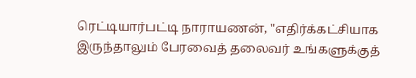ரெட்டியார்பட்டி நாராயணன், "எதிர்க்கட்சியாக இருந்தாலும் பேரவைத் தலைவர் உங்களுக்குத்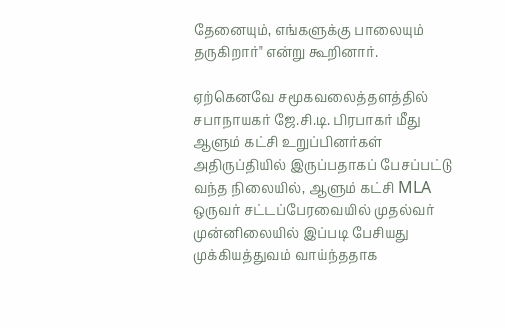தேனையும், எங்களுக்கு பாலையும் தருகிறார்" என்று கூறினார்.

ஏற்கெனவே சமூகவலைத்தளத்தில் சபாநாயகர் ஜே.சி.டி. பிரபாகர் மீது ஆளும் கட்சி உறுப்பினர்கள் அதிருப்தியில் இருப்பதாகப் பேசப்பட்டு வந்த நிலையில், ஆளும் கட்சி MLA ஒருவர் சட்டப்பேரவையில் முதல்வர் முன்னிலையில் இப்படி பேசியது முக்கியத்துவம் வாய்ந்ததாக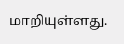மாறியுள்ளது.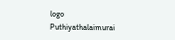logo
Puthiyathalaimurai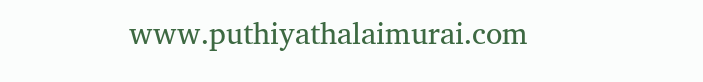www.puthiyathalaimurai.com